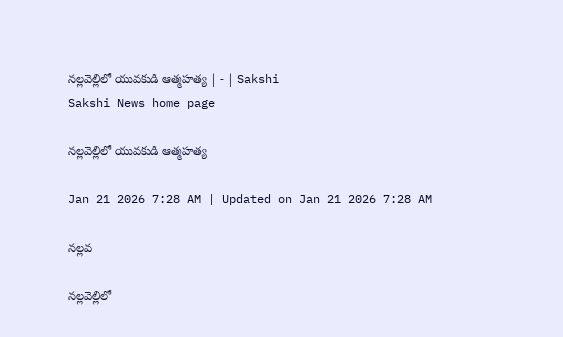నల్లవెల్లిలో యువకుడి ఆత్మహత్య | - | Sakshi
Sakshi News home page

నల్లవెల్లిలో యువకుడి ఆత్మహత్య

Jan 21 2026 7:28 AM | Updated on Jan 21 2026 7:28 AM

నల్లవ

నల్లవెల్లిలో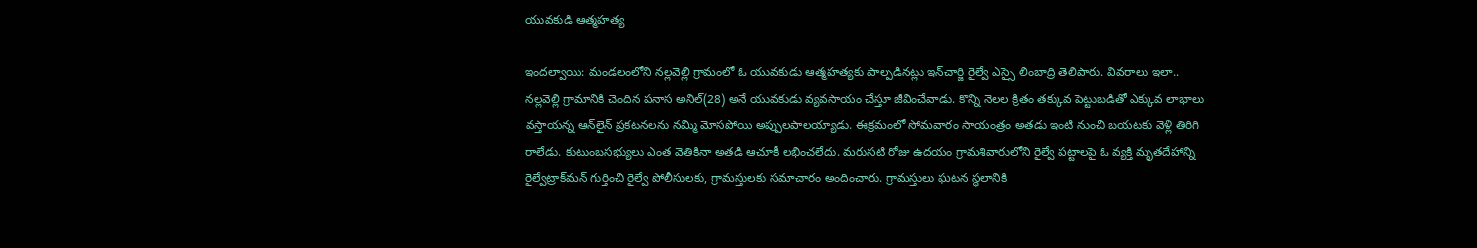యువకుడి ఆత్మహత్య

ఇందల్వాయి: మండలంలోని నల్లవెల్లి గ్రామంలో ఓ యువకుడు ఆత్మహత్యకు పాల్పడినట్లు ఇన్‌చార్జి రైల్వే ఎస్సై లింబాద్రి తెలిపారు. వివరాలు ఇలా.. నల్లవెల్లి గ్రామానికి చెందిన పనాస అనిల్‌(28) అనే యువకుడు వ్యవసాయం చేస్తూ జీవించేవాడు. కొన్ని నెలల క్రితం తక్కువ పెట్టుబడితో ఎక్కువ లాభాలు వస్తాయన్న ఆన్‌లైన్‌ ప్రకటనలను నమ్మి మోసపోయి అప్పులపాలయ్యాడు. ఈక్రమంలో సోమవారం సాయంత్రం అతడు ఇంటి నుంచి బయటకు వెళ్లి తిరిగి రాలేడు. కుటుంబసభ్యులు ఎంత వెతికినా అతడి ఆచూకీ లభించలేదు. మరుసటి రోజు ఉదయం గ్రామశివారులోని రైల్వే పట్టాలపై ఓ వ్యక్తి మృతదేహాన్ని రైల్వేట్రాక్‌మన్‌ గుర్తించి రైల్వే పోలీసులకు, గ్రామస్తులకు సమాచారం అందించారు. గ్రామస్తులు ఘటన స్థలానికి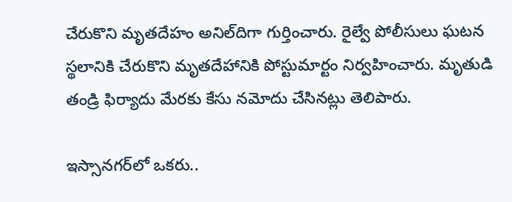చేరుకొని మృతదేహం అనిల్‌దిగా గుర్తించారు. రైల్వే పోలీసులు ఘటన స్థలానికి చేరుకొని మృతదేహానికి పోస్టుమార్టం నిర్వహించారు. మృతుడి తండ్రి ఫిర్యాదు మేరకు కేసు నమోదు చేసినట్లు తెలిపారు.

ఇస్సానగర్‌లో ఒకరు..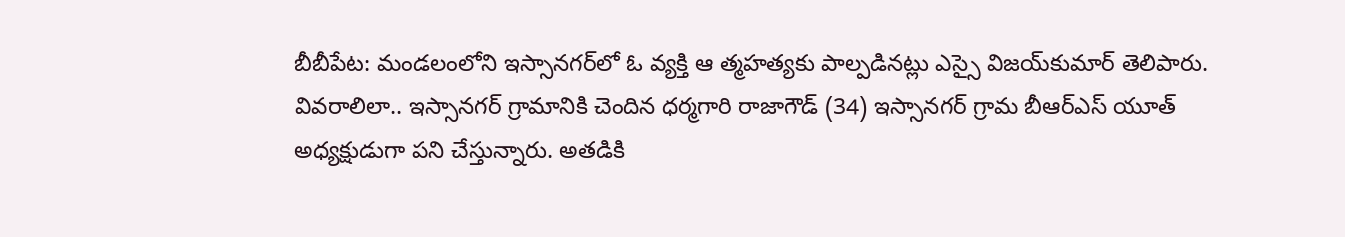బీబీపేట: మండలంలోని ఇస్సానగర్‌లో ఓ వ్యక్తి ఆ త్మహత్యకు పాల్పడినట్లు ఎస్సై విజయ్‌కుమార్‌ తెలిపారు. వివరాలిలా.. ఇస్సానగర్‌ గ్రామానికి చెందిన ధర్మగారి రాజాగౌడ్‌ (34) ఇస్సానగర్‌ గ్రామ బీఆర్‌ఎస్‌ యూత్‌ అధ్యక్షుడుగా పని చేస్తున్నారు. అతడికి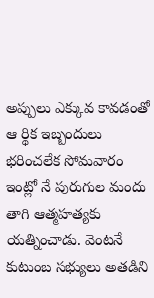అప్పులు ఎక్కువ కావడంతో ఆ ర్థిక ఇబ్బందులు భరించలేక సోమవారం ఇంట్లో నే పురుగుల మందు తాగి ఆత్మహత్యకు యత్నించాడు. వెంటనే కుటుంబ సభ్యులు అతడిని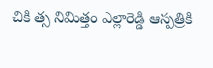చికి త్స నిమిత్తం ఎల్లారెడ్డి ఆస్పత్రికి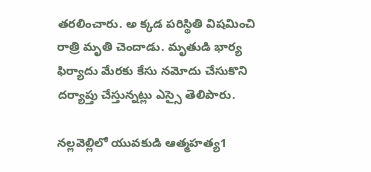తరలించారు. అ క్కడ పరిస్థితి విషమించి రాత్రి మృతి చెందాడు. మృతుడి భార్య ఫిర్యాదు మేరకు కేసు నమోదు చేసుకొని దర్యాప్తు చేస్తున్నట్లు ఎస్సై తెలిపారు.

నల్లవెల్లిలో యువకుడి ఆత్మహత్య1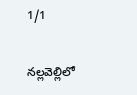1/1

నల్లవెల్లిలో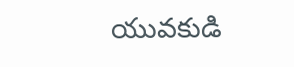యువకుడి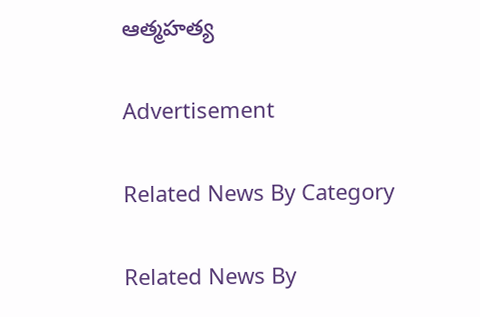ఆత్మహత్య

Advertisement

Related News By Category

Related News By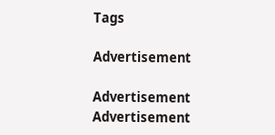Tags

Advertisement

Advertisement
Advertisement